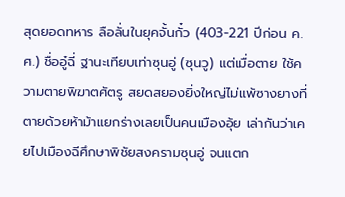สุดยอดทหาร ลือลั่นในยุคจั้นกั๋ว (403-221 ปีก่อน ค.ศ.) ชื่ออู๋ฉี่ ฐานะเทียบเท่าซุนอู่ (ซุนวู) แต่เมื่อตาย ใช้ความตายพิฆาตศัตรู สยดสยองยิ่งใหญ่ไม่แพ้ซางยางที่ตายด้วยห้าม้าแยกร่างเลยเป็นคนเมืองอุ้ย เล่ากันว่าเคยไปเมืองฉีศึกษาพิชัยสงครามซุนอู่ จนแตก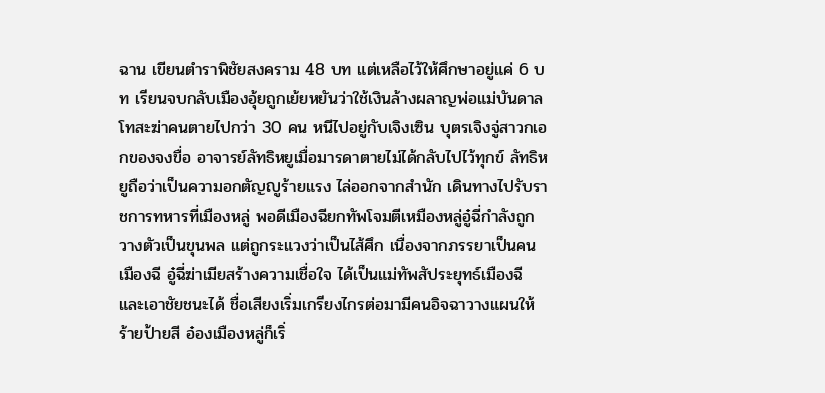ฉาน เขียนตำราพิชัยสงคราม 48 บท แต่เหลือไว้ให้ศึกษาอยู่แค่ 6 บท เรียนจบกลับเมืองอุ้ยถูกเย้ยหยันว่าใช้เงินล้างผลาญพ่อแม่บันดาลโทสะฆ่าคนตายไปกว่า 30 คน หนีไปอยู่กับเจิงเซิน บุตรเจิงจู่สาวกเอกของจงขื่อ อาจารย์ลัทธิหยูเมื่อมารดาตายไม่ได้กลับไปไว้ทุกข์ ลัทธิหยูถือว่าเป็นความอกตัญญูร้ายแรง ไล่ออกจากสำนัก เดินทางไปรับราชการทหารที่เมืองหลู่ พอดีเมืองฉียกทัพโจมตีเหมืองหลู่อู๋ฉี่กำลังถูกวางตัวเป็นขุนพล แต่ถูกระแวงว่าเป็นไส้ศึก เนื่องจากภรรยาเป็นคนเมืองฉี อู๋ฉี่ฆ่าเมียสร้างความเชื่อใจ ได้เป็นแม่ทัพสัประยุทธ์เมืองฉี และเอาชัยชนะได้ ชื่อเสียงเริ่มเกรียงไกรต่อมามีคนอิจฉาวางแผนให้ร้ายป้ายสี อ๋องเมืองหลู่ก็เริ่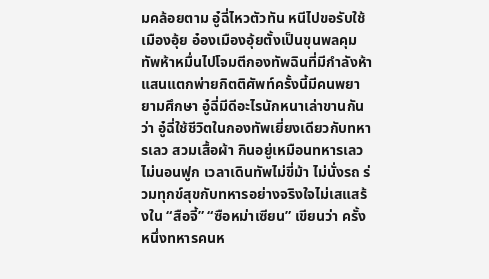มคล้อยตาม อู๋ฉี่ไหวตัวทัน หนีไปขอรับใช้เมืองอุ้ย อ๋องเมืองอุ้ยตั้งเป็นขุนพลคุมทัพห้าหมื่นไปโจมตีกองทัพฉินที่มีกำลังห้าแสนแตกพ่ายกิตติศัพท์ครั้งนี้มีคนพยายามศึกษา อู๋ฉี่มีดีอะไรนักหนาเล่าขานกันว่า อู๋ฉี่ใช้ชีวิตในกองทัพเยี่ยงเดียวกับทหารเลว สวมเสื้อผ้า กินอยู่เหมือนทหารเลว ไม่นอนฟูก เวลาเดินทัพไม่ขี่ม้า ไม่นั่งรถ ร่วมทุกข์สุขกับทหารอย่างจริงใจไม่เสแสร้งใน “สือจี้” “ซือหม่าเซียน” เขียนว่า ครั้งหนึ่งทหารคนห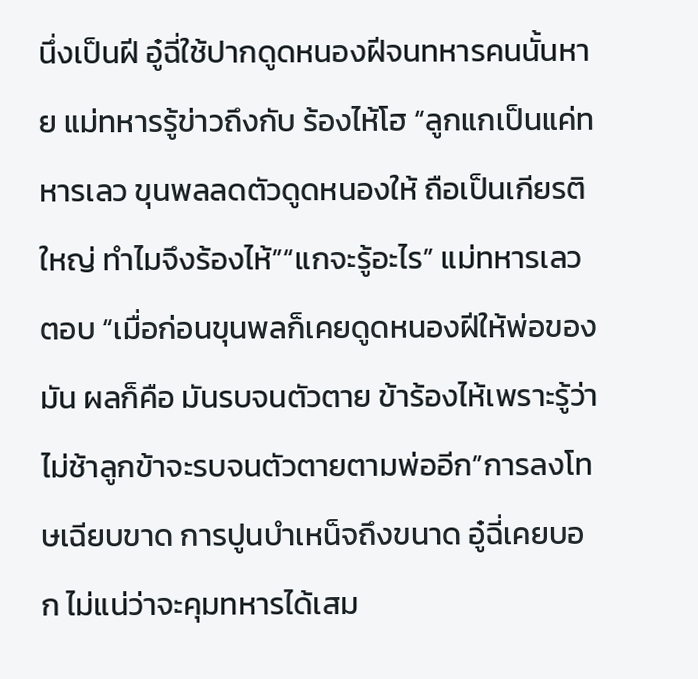นึ่งเป็นฝี อู๋ฉี่ใช้ปากดูดหนองฝีจนทหารคนนั้นหาย แม่ทหารรู้ข่าวถึงกับ ร้องไห้โฮ “ลูกแกเป็นแค่ทหารเลว ขุนพลลดตัวดูดหนองให้ ถือเป็นเกียรติใหญ่ ทำไมจึงร้องไห้”“แกจะรู้อะไร” แม่ทหารเลวตอบ “เมื่อก่อนขุนพลก็เคยดูดหนองฝีให้พ่อของมัน ผลก็คือ มันรบจนตัวตาย ข้าร้องไห้เพราะรู้ว่า ไม่ช้าลูกข้าจะรบจนตัวตายตามพ่ออีก”การลงโทษเฉียบขาด การปูนบำเหน็จถึงขนาด อู๋ฉี่เคยบอก ไม่แน่ว่าจะคุมทหารได้เสม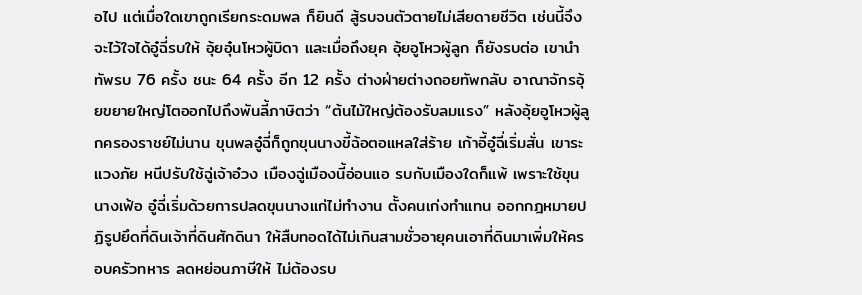อไป แต่เมื่อใดเขาถูกเรียกระดมพล ก็ยินดี สู้รบจนตัวตายไม่เสียดายชีวิต เช่นนี้จึงจะไว้ใจได้อู๋ฉี่รบให้ อุ้ยอุ๋นโหวผู้บิดา และเมื่อถึงยุค อุ้ยอูโหวผู้ลูก ก็ยังรบต่อ เขานำทัพรบ 76 ครั้ง ชนะ 64 ครั้ง อีก 12 ครั้ง ต่างฝ่ายต่างถอยทัพกลับ อาณาจักรอุ้ยขยายใหญ่โตออกไปถึงพันลี้ภาษิตว่า “ต้นไม้ใหญ่ต้องรับลมแรง” หลังอุ้ยอูโหวผู้ลูกครองราชย์ไม่นาน ขุนพลอู๋ฉี่ก็ถูกขุนนางขี้ฉ้อตอแหลใส่ร้าย เก้าอี้อู๋ฉี่เริ่มสั่น เขาระแวงภัย หนีปรับใช้ฉู่เจ้าอ๋วง เมืองฉู่เมืองนี้อ่อนแอ รบกับเมืองใดก็แพ้ เพราะใช้ขุนนางเฟ้อ อู๋ฉี่เริ่มด้วยการปลดขุนนางแก่ไม่ทำงาน ตั้งคนเก่งทำแทน ออกกฎหมายปฏิรูปยึดที่ดินเจ้าที่ดินศักดินา ให้สืบทอดได้ไม่เกินสามชั่วอายุคนเอาที่ดินมาเพิ่มให้ครอบครัวทหาร ลดหย่อนภาษีให้ ไม่ต้องรบ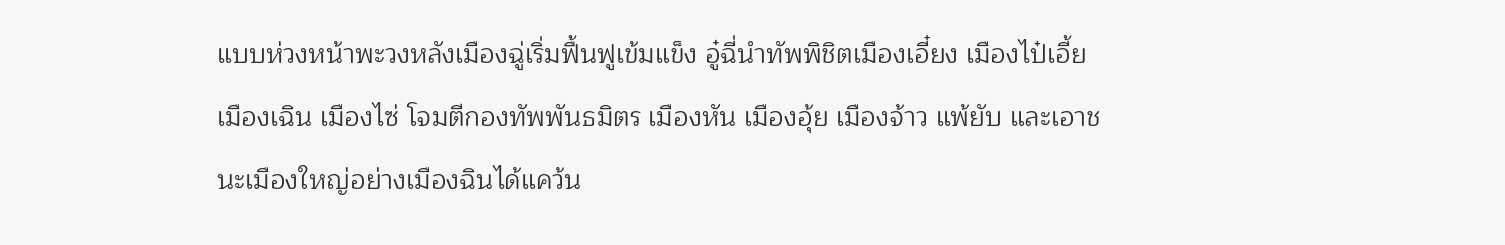แบบห่วงหน้าพะวงหลังเมืองฉู่เริ่มฟื้นฟูเข้มแข็ง อู๋ฉี่นำทัพพิชิตเมืองเอี๋ยง เมืองไป๋เอี้ย เมืองเฉิน เมืองไซ่ โจมตีกองทัพพันธมิตร เมืองหัน เมืองอุ้ย เมืองจ้าว แพ้ยับ และเอาชนะเมืองใหญ่อย่างเมืองฉินได้แคว้น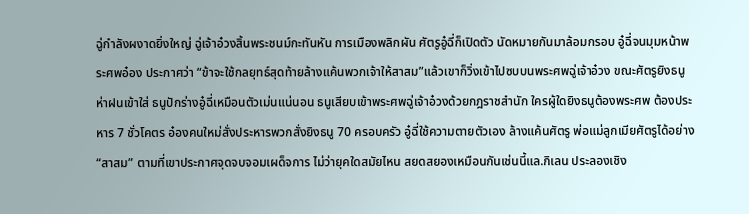ฉู่กำลังผงาดยิ่งใหญ่ ฉู่เจ้าอ๋วงสิ้นพระชนม์กะทันหัน การเมืองพลิกผัน ศัตรูอู๋ฉี่ก็เปิดตัว นัดหมายกันมาล้อมกรอบ อู๋ฉี่จนมุมหน้าพระศพอ๋อง ประกาศว่า “ข้าจะใช้กลยุทธ์สุดท้ายล้างแค้นพวกเจ้าให้สาสม”แล้วเขาก็วิ่งเข้าไปซบบนพระศพฉู่เจ้าอ๋วง ขณะศัตรูยิงธนูห่าฝนเข้าใส่ ธนูปักร่างอู๋ฉี่เหมือนตัวเม่นแน่นอน ธนูเสียบเข้าพระศพฉู่เจ้าอ๋วงด้วยกฎราชสำนัก ใครผู้ใดยิงธนูต้องพระศพ ต้องประหาร 7 ชั่วโคตร อ๋องคนใหม่สั่งประหารพวกสั่งยิงธนู 70 ครอบครัว อู๋ฉี่ใช้ความตายตัวเอง ล้างแค้นศัตรู พ่อแม่ลูกเมียศัตรูได้อย่าง “สาสม” ตามที่เขาประกาศจุดจบจอมเผด็จการ ไม่ว่ายุคใดสมัยไหน สยดสยองเหมือนกันเช่นนี้แล.กิเลน ประลองเชิง